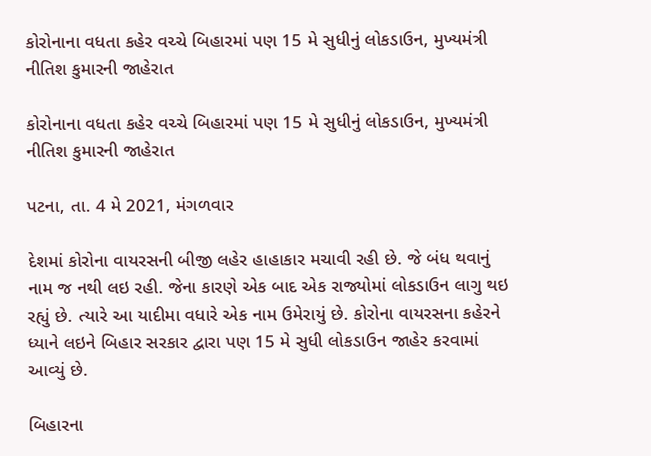કોરોનાના વધતા કહેર વચ્ચે બિહારમાં પણ 15 મે સુધીનું લોકડાઉન, મુખ્યમંત્રી નીતિશ કુમારની જાહેરાત

કોરોનાના વધતા કહેર વચ્ચે બિહારમાં પણ 15 મે સુધીનું લોકડાઉન, મુખ્યમંત્રી નીતિશ કુમારની જાહેરાત

પટના, તા. 4 મે 2021, મંગળવાર

દેશમાં કોરોના વાયરસની બીજી લહેર હાહાકાર મચાવી રહી છે. જે બંધ થવાનું નામ જ નથી લઇ રહી. જેના કારણે એક બાદ એક રાજ્યોમાં લોકડાઉન લાગુ થઇ રહ્યું છે. ત્યારે આ યાદીમા વધારે એક નામ ઉમેરાયું છે. કોરોના વાયરસના કહેરને ધ્યાને લઇને બિહાર સરકાર દ્વારા પણ 15 મે સુધી લોકડાઉન જાહેર કરવામાં આવ્યું છે.

બિહારના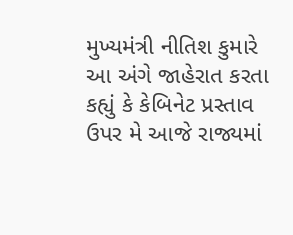મુખ્યમંત્રી નીતિશ કુમારે આ અંગે જાહેરાત કરતા કહ્યું કે કેબિનેટ પ્રસ્તાવ ઉપર મે આજે રાજ્યમાં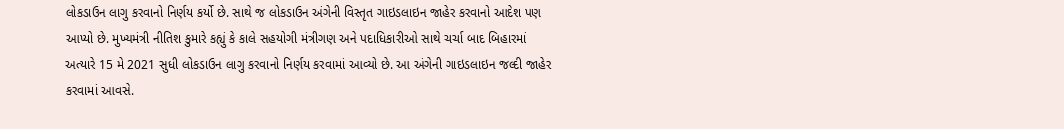લોકડાઉન લાગુ કરવાનો નિર્ણય કર્યો છે. સાથે જ લોકડાઉન અંગેની વિસ્તૃત ગાઇડલાઇન જાહેર કરવાનો આદેશ પણ આપ્યો છે. મુખ્યમંત્રી નીતિશ કુમારે કહ્યું કે કાલે સહયોગી મંત્રીગણ અને પદાધિકારીઓ સાથે ચર્ચા બાદ બિહારમાં અત્યારે 15 મે 2021 સુધી લોકડાઉન લાગુ કરવાનો નિર્ણય કરવામાં આવ્યો છે. આ અંગેની ગાઇડલાઇન જલ્દી જાહેર કરવામાં આવસે.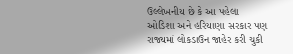ઉલ્લેખનીય છે કે આ પહેલા ઓડિશા અને હરિયાણા સરકાર પણ રાજ્યમાં લોકડાઉન જાહેર કરી ચુકી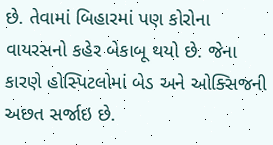છે. તેવામાં બિહારમાં પણ કોરોના વાયરસનો કહેર બેકાબૂ થયો છે. જેના કારણે હોસ્પિટલોમાં બેડ અને ઓક્સિજની અછત સર્જાઇ છે.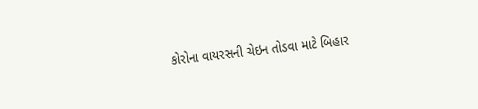કોરોના વાયરસની ચેઇન તોડવા માટે બિહાર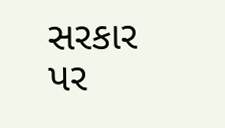સરકાર પર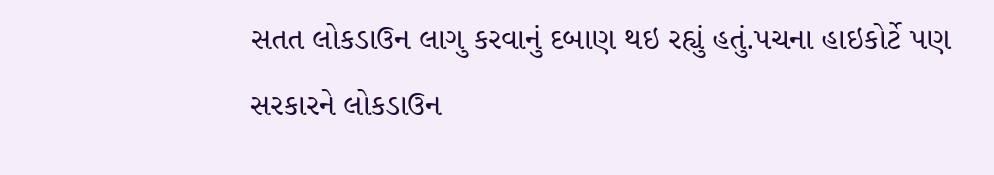સતત લોકડાઉન લાગુ કરવાનું દબાણ થઇ રહ્યું હતું.પચના હાઇકોર્ટે પણ સરકારને લોકડાઉન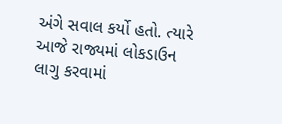અંગે સવાલ કર્યો હતો. ત્યારે આજે રાજ્યમાં લોકડાઉન લાગુ કરવામાં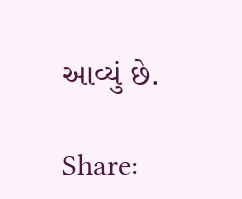આવ્યું છે.

Share: